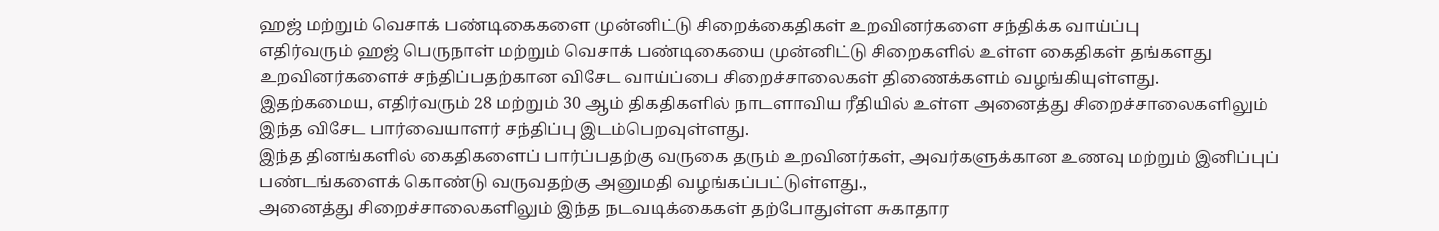ஹஜ் மற்றும் வெசாக் பண்டிகைகளை முன்னிட்டு சிறைக்கைதிகள் உறவினர்களை சந்திக்க வாய்ப்பு
எதிர்வரும் ஹஜ் பெருநாள் மற்றும் வெசாக் பண்டிகையை முன்னிட்டு சிறைகளில் உள்ள கைதிகள் தங்களது உறவினர்களைச் சந்திப்பதற்கான விசேட வாய்ப்பை சிறைச்சாலைகள் திணைக்களம் வழங்கியுள்ளது.
இதற்கமைய, எதிர்வரும் 28 மற்றும் 30 ஆம் திகதிகளில் நாடளாவிய ரீதியில் உள்ள அனைத்து சிறைச்சாலைகளிலும் இந்த விசேட பார்வையாளர் சந்திப்பு இடம்பெறவுள்ளது.
இந்த தினங்களில் கைதிகளைப் பார்ப்பதற்கு வருகை தரும் உறவினர்கள், அவர்களுக்கான உணவு மற்றும் இனிப்புப் பண்டங்களைக் கொண்டு வருவதற்கு அனுமதி வழங்கப்பட்டுள்ளது.,
அனைத்து சிறைச்சாலைகளிலும் இந்த நடவடிக்கைகள் தற்போதுள்ள சுகாதார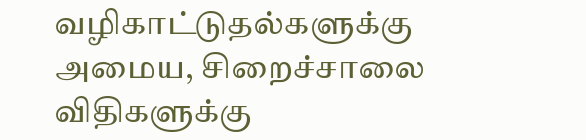வழிகாட்டுதல்களுக்கு அமைய, சிறைச்சாலை விதிகளுக்கு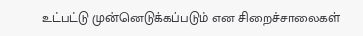உட்பட்டு முன்னெடுக்கப்படும் என சிறைச்சாலைகள்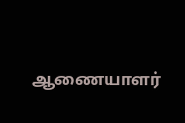ஆணையாளர்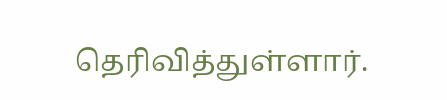தெரிவித்துள்ளார்.